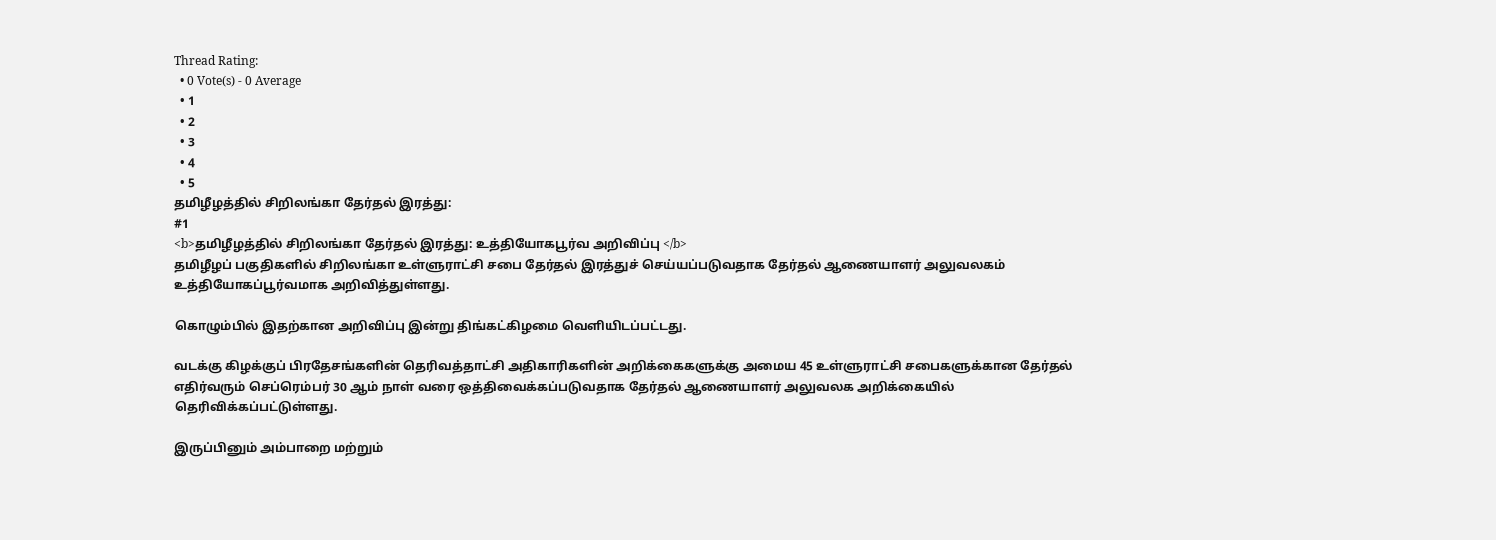Thread Rating:
  • 0 Vote(s) - 0 Average
  • 1
  • 2
  • 3
  • 4
  • 5
தமிழீழத்தில் சிறிலங்கா தேர்தல் இரத்து:
#1
<b>தமிழீழத்தில் சிறிலங்கா தேர்தல் இரத்து: உத்தியோகபூர்வ அறிவிப்பு </b>
தமிழீழப் பகுதிகளில் சிறிலங்கா உள்ளுராட்சி சபை தேர்தல் இரத்துச் செய்யப்படுவதாக தேர்தல் ஆணையாளர் அலுவலகம் உத்தியோகப்பூர்வமாக அறிவித்துள்ளது.

கொழும்பில் இதற்கான அறிவிப்பு இன்று திங்கட்கிழமை வெளியிடப்பட்டது.

வடக்கு கிழக்குப் பிரதேசங்களின் தெரிவத்தாட்சி அதிகாரிகளின் அறிக்கைகளுக்கு அமைய 45 உள்ளுராட்சி சபைகளுக்கான தேர்தல் எதிர்வரும் செப்ரெம்பர் 30 ஆம் நாள் வரை ஒத்திவைக்கப்படுவதாக தேர்தல் ஆணையாளர் அலுவலக அறிக்கையில் தெரிவிக்கப்பட்டுள்ளது.

இருப்பினும் அம்பாறை மற்றும்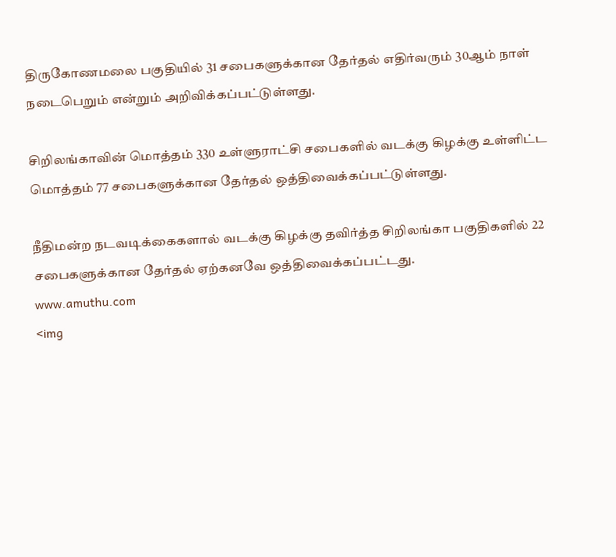திருகோணமலை பகுதியில் 31 சபைகளுக்கான தேர்தல் எதிர்வரும் 30ஆம் நாள் நடைபெறும் என்றும் அறிவிக்கப்பட்டுள்ளது.

சிறிலங்காவின் மொத்தம் 330 உள்ளுராட்சி சபைகளில் வடக்கு கிழக்கு உள்ளிட்ட மொத்தம் 77 சபைகளுக்கான தேர்தல் ஒத்திவைக்கப்பட்டுள்ளது.

நீதிமன்ற நடவடிக்கைகளால் வடக்கு கிழக்கு தவிர்த்த சிறிலங்கா பகுதிகளில் 22 சபைகளுக்கான தேர்தல் ஏற்கனவே ஒத்திவைக்கப்பட்டது.
www.amuthu.com
<img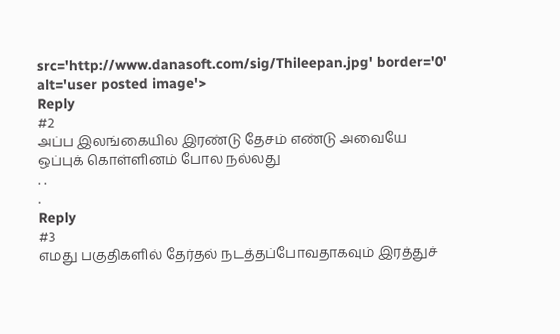src='http://www.danasoft.com/sig/Thileepan.jpg' border='0' alt='user posted image'>
Reply
#2
அப்ப இலங்கையில இரண்டு தேசம் எண்டு அவையே ஒப்புக் கொள்ளினம் போல நல்லது
. .
.
Reply
#3
எமது பகுதிகளில் தேர்தல் நடத்தப்போவதாகவும் இரத்துச்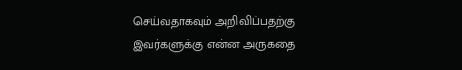செய்வதாகவும் அறிவிப்பதற்கு இவர்களுக்கு என்ன அருகதை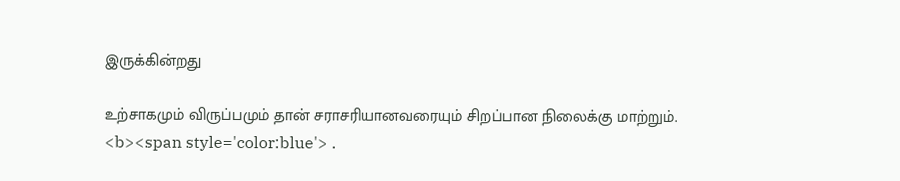இருக்கின்றது

உற்சாகமும் விருப்பமும் தான் சராசரியானவரையும் சிறப்பான நிலைக்கு மாற்றும்.
<b><span style='color:blue'> .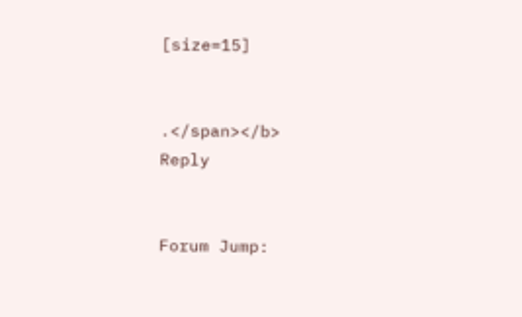[size=15]


.</span></b>
Reply


Forum Jump: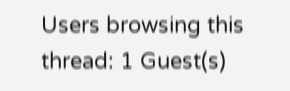Users browsing this thread: 1 Guest(s)